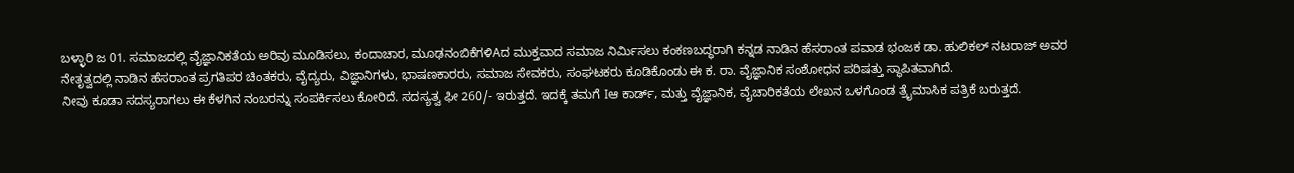ಬಳ್ಳಾರಿ ಜ 01. ಸಮಾಜದಲ್ಲಿ ವೈಜ್ಞಾನಿಕತೆಯ ಅರಿವು ಮೂಡಿಸಲು, ಕಂದಾಚಾರ, ಮೂಢನಂಬಿಕೆಗಳಿAದ ಮುಕ್ತವಾದ ಸಮಾಜ ನಿರ್ಮಿಸಲು ಕಂಕಣಬದ್ಧರಾಗಿ ಕನ್ನಡ ನಾಡಿನ ಹೆಸರಾಂತ ಪವಾಡ ಭಂಜಕ ಡಾ. ಹುಲಿಕಲ್ ನಟರಾಜ್ ಅವರ ನೇತೃತ್ವದಲ್ಲಿ ನಾಡಿನ ಹೆಸರಾಂತ ಪ್ರಗತಿಪರ ಚಿಂತಕರು, ವೈದ್ಯರು, ವಿಜ್ಞಾನಿಗಳು, ಭಾಷಣಕಾರರು, ಸಮಾಜ ಸೇವಕರು, ಸಂಘಟಕರು ಕೂಡಿಕೊಂಡು ಈ ಕ. ರಾ. ವೈಜ್ಞಾನಿಕ ಸಂಶೋಧನ ಪರಿಷತ್ತು ಸ್ಥಾಪಿತವಾಗಿದೆ.
ನೀವು ಕೂಡಾ ಸದಸ್ಯರಾಗಲು ಈ ಕೆಳಗಿನ ನಂಬರನ್ನು ಸಂಪರ್ಕಿಸಲು ಕೋರಿದೆ. ಸದಸ್ಯತ್ವ ಫೀ 260/- ಇರುತ್ತದೆ. ಇದಕ್ಕೆ ತಮಗೆ Iಆ ಕಾರ್ಡ್, ಮತ್ತು ವೈಜ್ಞಾನಿಕ, ವೈಚಾರಿಕತೆಯ ಲೇಖನ ಒಳಗೊಂಡ ತ್ರೈಮಾಸಿಕ ಪತ್ರಿಕೆ ಬರುತ್ತದೆ.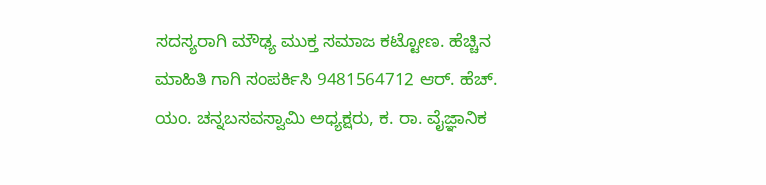ಸದಸ್ಯರಾಗಿ ಮೌಢ್ಯ ಮುಕ್ತ ಸಮಾಜ ಕಟ್ಟೋಣ. ಹೆಚ್ಚಿನ ಮಾಹಿತಿ ಗಾಗಿ ಸಂಪರ್ಕಿಸಿ 9481564712 ಆರ್. ಹೆಚ್. ಯಂ. ಚನ್ನಬಸವಸ್ವಾಮಿ ಅಧ್ಯಕ್ಷರು, ಕ. ರಾ. ವೈಜ್ಞಾನಿಕ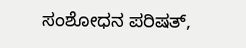ಸಂಶೋಧನ ಪರಿಷತ್,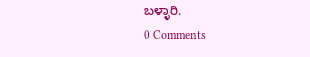ಬಳ್ಳಾರಿ.
0 Comments